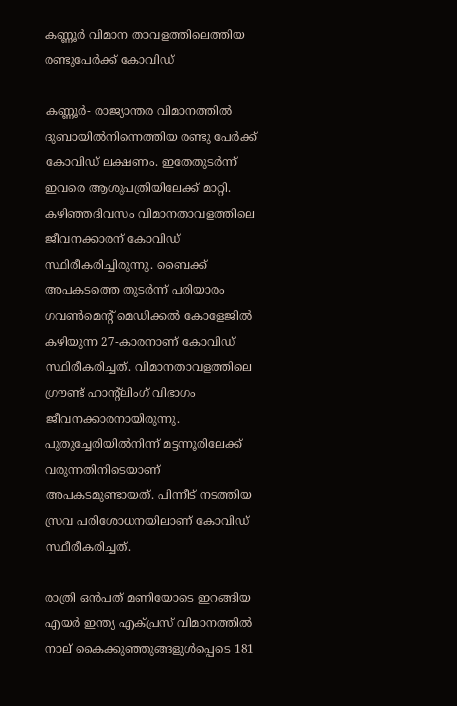കണ്ണൂർ വിമാന താവളത്തിലെത്തിയ രണ്ടുപേർക്ക് കോവിഡ്

കണ്ണൂർ- രാജ്യാന്തര വിമാനത്തിൽ ദുബായിൽനിന്നെത്തിയ രണ്ടു പേർക്ക് കോവിഡ് ലക്ഷണം. ഇതേതുടർന്ന് ഇവരെ ആശുപത്രിയിലേക്ക് മാറ്റി. കഴിഞ്ഞദിവസം വിമാനതാവളത്തിലെ ജീവനക്കാരന് കോവിഡ് സ്ഥിരീകരിച്ചിരുന്നു. ബൈക്ക് അപകടത്തെ തുടർന്ന് പരിയാരം ഗവൺമെന്റ് മെഡിക്കൽ കോളേജിൽ കഴിയുന്ന 27-കാരനാണ് കോവിഡ് സ്ഥിരീകരിച്ചത്. വിമാനതാവളത്തിലെ ഗ്രൗണ്ട് ഹാന്റ്‌ലിംഗ് വിഭാഗം ജീവനക്കാരനായിരുന്നു. പുതുച്ചേരിയിൽനിന്ന് മട്ടന്നൂരിലേക്ക് വരുന്നതിനിടെയാണ് അപകടമുണ്ടായത്. പിന്നീട് നടത്തിയ സ്രവ പരിശോധനയിലാണ് കോവിഡ് സ്ഥീരീകരിച്ചത്.

രാത്രി ഒന്‍പത് മണിയോടെ ഇറങ്ങിയ എയര്‍ ഇന്ത്യ എക്പ്രസ് വിമാനത്തില്‍ നാല് കൈക്കുഞ്ഞുങ്ങളുള്‍പ്പെടെ 181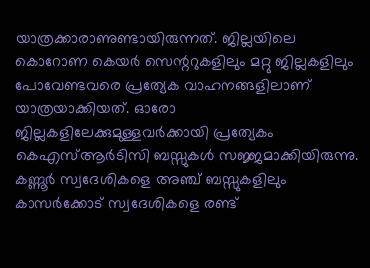യാത്രക്കാരാണുണ്ടായിരുന്നത്. ജില്ലയിലെ കൊറോണ കെയര്‍ സെന്ററുകളിലും മറ്റു ജില്ലകളിലും പോവേണ്ടവരെ പ്രത്യേക വാഹനങ്ങളിലാണ് യാത്രയാക്കിയത്. ഓരോ ജില്ലകളിലേക്കുമുള്ളവര്‍ക്കായി പ്രത്യേകം കെഎസ്ആര്‍ടിസി ബസ്സുകള്‍ സജ്ജമാക്കിയിരുന്നു.
കണ്ണൂര്‍ സ്വദേശികളെ അഞ്ച് ബസ്സുകളിലും കാസര്‍ക്കോട് സ്വദേശികളെ രണ്ട്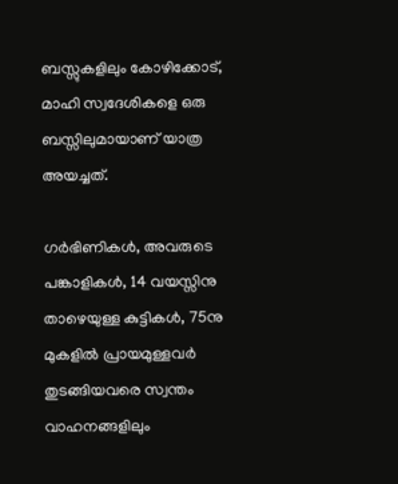ബസ്സുകളിലും കോഴിക്കോട്, മാഹി സ്വദേശികളെ ഒരു ബസ്സിലുമായാണ് യാത്ര അയച്ചത്.

ഗര്‍ഭിണികള്‍, അവരുടെ പങ്കാളികള്‍, 14 വയസ്സിനു താഴെയുള്ള കുട്ടികള്‍, 75നു മുകളില്‍ പ്രായമുള്ളവര്‍ തുടങ്ങിയവരെ സ്വന്തം വാഹനങ്ങളിലും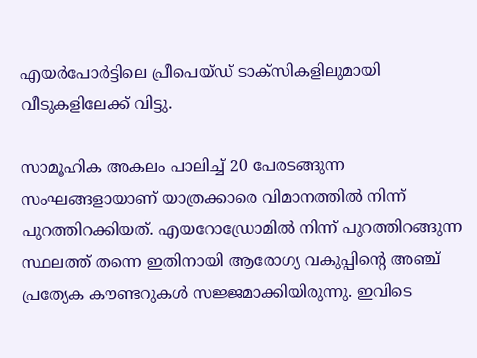എയര്‍പോര്‍ട്ടിലെ പ്രീപെയ്ഡ് ടാക്‌സികളിലുമായി വീടുകളിലേക്ക് വിട്ടു.

സാമൂഹിക അകലം പാലിച്ച് 20 പേരടങ്ങുന്ന സംഘങ്ങളായാണ് യാത്രക്കാരെ വിമാനത്തില്‍ നിന്ന് പുറത്തിറക്കിയത്. എയറോഡ്രോമില്‍ നിന്ന് പുറത്തിറങ്ങുന്ന സ്ഥലത്ത് തന്നെ ഇതിനായി ആരോഗ്യ വകുപ്പിന്റെ അഞ്ച് പ്രത്യേക കൗണ്ടറുകള്‍ സജ്ജമാക്കിയിരുന്നു. ഇവിടെ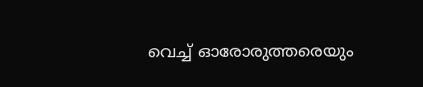വെച്ച് ഓരോരുത്തരെയും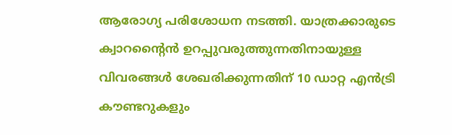ആരോഗ്യ പരിശോധന നടത്തി. യാത്രക്കാരുടെ ക്വാറന്റൈന്‍ ഉറപ്പുവരുത്തുന്നതിനായുള്ള വിവരങ്ങള്‍ ശേഖരിക്കുന്നതിന് 10 ഡാറ്റ എന്‍ട്രി കൗണ്ടറുകളും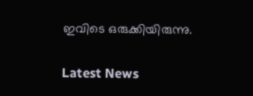ഇവിടെ ഒരുക്കിയിരുന്നു.

Latest News